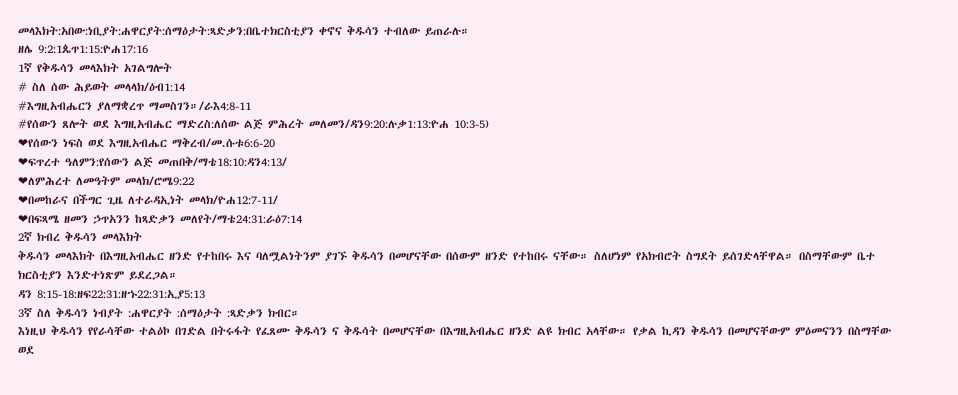መላእክት:አበው:ነቢያት:ሐዋርያት:ሰማዕታት:ጻድቃን:በቤተክርስቲያን ቀኖና ቅዱሳን ተብለው ይጠራሉ።
ዘሌ 9:2:1ጴጥ1:15:ዮሐ17:16
1ኛ የቅዱሳን መላእክት አገልግሎት
# ስለ ሰው ሕይወት መላላክ/ዕብ1:14
#እግዚአብሔርን ያለማቋረጥ ማመስገን።/ራእ4:8-11
#የሰውን ጸሎት ወደ እግዚአብሔር ማድረስ:ለሰው ልጅ ምሕረት መለመን/ዳን9:20:ሉቃ1:13:ዮሐ 10:3-5)
❤የሰውን ነፍስ ወደ እግዚአብሔር ማቅረብ/መ.ሱቱ6:6-20
❤ፍጥረተ ዓለምን:የሰውን ልጅ መጠበቅ/ማቴ18:10:ዳን4:13/
❤ለምሕረተ ለመዓትም መላክ/ሮሜ9:22
❤በመከራና በችግር ጊዜ ለተራዳኢነት መላክ/ዮሐ12:7-11/
❤በፍጻሜ ዘመን ኃጥአንን ከጻድቃን መለየት/ማቴ24:31:ራዕ7:14
2ኛ ክብረ ቅዱሳን መላእክት
ቅዱሳን መላእክት በእግዚአብሔር ዘንድ የተከበሩ እና ባለሟልነትንም ያገኙ ቅዱሳን በመሆናቸው በሰውም ዘንድ የተከበሩ ናቸው። ስለሆነም የአክብሮት ስግደት ይሰገድላቸዋል። በስማቸውም ቤተ ክርስቲያን እንድተነጽም ይደረጋል።
ዳን 8:15-18:ዘፍ22:31:ዘኁ22:31:ኢያ5:13
3ኛ ስለ ቅዱሳን ነብያት :ሐዋርያት :ሰማዕታት :ጻድቃን ክብር።
እነዚህ ቅዱሳን የየራሳቸው ተልዕኮ በገድል በትሩፋት የፈጸሙ ቅዱሳን ና ቅዱሳት በመሆናቸው በእግዚአብሔር ዘንድ ልዩ ክብር አላቸው። የቃል ኪዳን ቅዱሳን በመሆናቸውም ምዕመናንን በስማቸው ወደ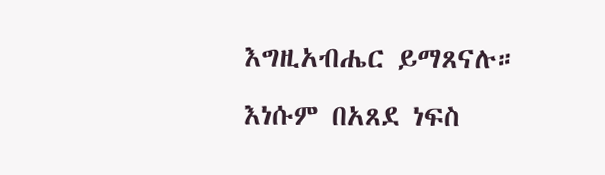እግዚአብሔር ይማጸናሉ።
እነሱም በአጸደ ነፍስ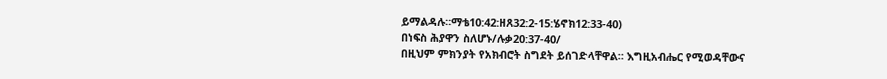ይማልዳሉ።ማቴ10:42:ዘጸ32:2-15:ሄኖክ12:33-40)
በነፍስ ሕያዋን ስለሆኑ/ሉቃ20:37-40/
በዚህም ምክንያት የአክብሮት ስግደት ይሰገድላቸዋል። እግዚአብሔር የሚወዳቸውና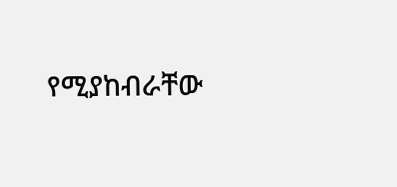የሚያከብራቸው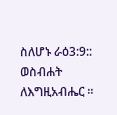ስለሆኑ ራዕ3:9::
ወስብሐት ለእግዚአብሔር ።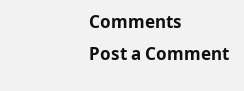Comments
Post a Comment